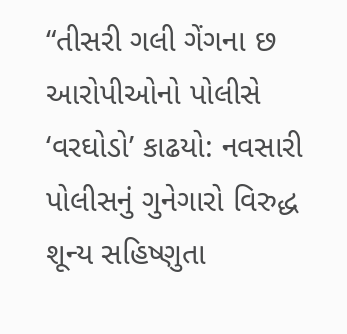“તીસરી ગલી ગેંગના છ આરોપીઓનો પોલીસે ‘વરઘોડો’ કાઢયો: નવસારી પોલીસનું ગુનેગારો વિરુદ્ધ શૂન્ય સહિષ્ણુતા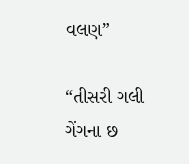વલણ”

“તીસરી ગલી ગેંગના છ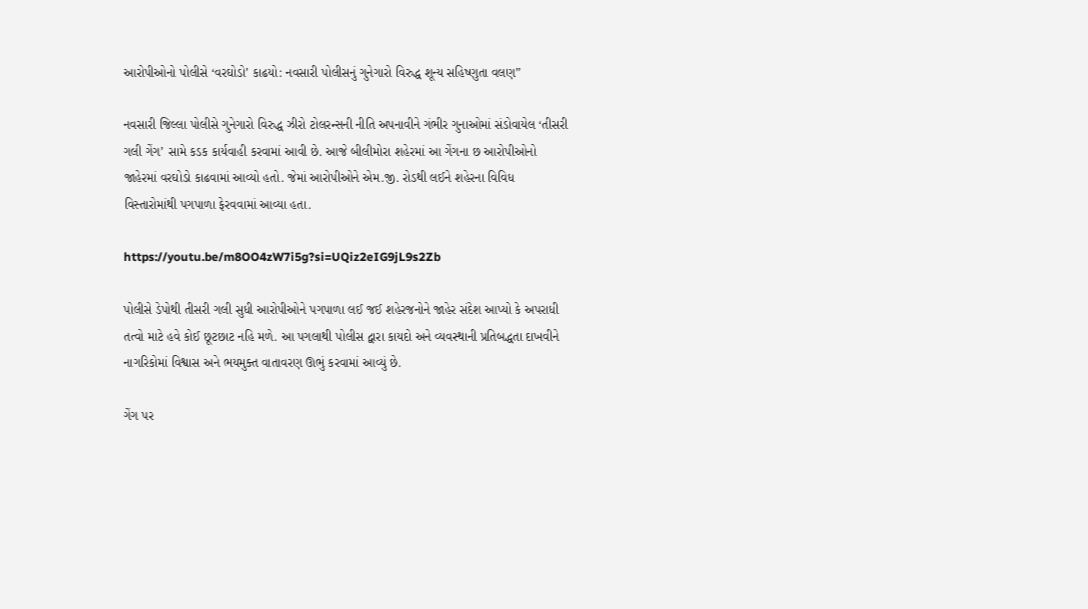આરોપીઓનો પોલીસે ‘વરઘોડો’ કાઢયો: નવસારી પોલીસનું ગુનેગારો વિરુદ્ધ શૂન્ય સહિષ્ણુતા વલણ”

નવસારી જિલ્લા પોલીસે ગુનેગારો વિરુદ્ધ ઝીરો ટોલરન્સની નીતિ અપનાવીને ગંભીર ગુનાઓમાં સંડોવાયેલ ‘તીસરી ગલી ગેંગ’ સામે કડક કાર્યવાહી કરવામાં આવી છે. આજે બીલીમોરા શહેરમાં આ ગેંગના છ આરોપીઓનો જાહેરમાં વરઘોડો કાઢવામાં આવ્યો હતો. જેમાં આરોપીઓને એમ.જી. રોડથી લઈને શહેરના વિવિધ વિસ્તારોમાંથી પગપાળા ફેરવવામાં આવ્યા હતા.

https://youtu.be/m8OO4zW7i5g?si=UQiz2eIG9jL9s2Zb

પોલીસે ડેપોથી તીસરી ગલી સુધી આરોપીઓને પગપાળા લઈ જઈ શહેરજનોને જાહેર સંદેશ આપ્યો કે અપરાધી તત્વો માટે હવે કોઈ છૂટછાટ નહિ મળે. આ પગલાથી પોલીસ દ્વારા કાયદો અને વ્યવસ્થાની પ્રતિબદ્ધતા દાખવીને નાગરિકોમાં વિશ્વાસ અને ભયમુક્ત વાતાવરણ ઊભું કરવામાં આવ્યું છે.

ગેંગ પર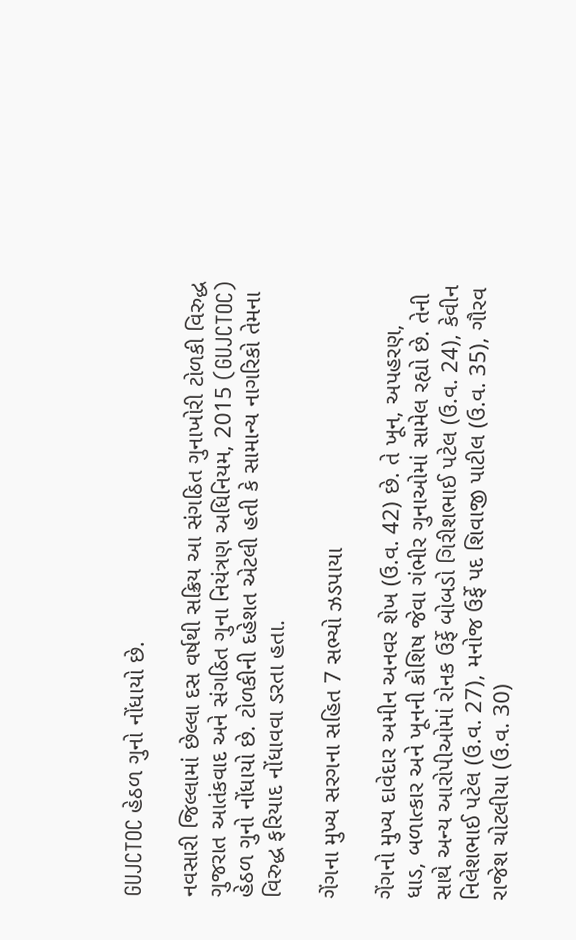GUJCTOC હેઠળ ગુનો નોંધાયો છે.

નવસારી જિલ્લામાં છેલ્લા દસ વર્ષથી સક્રિય આ સંગઠિત ગુનાખોરી ટોળકી વિરુદ્ધ ગુજરાત આતંકવાદ અને સંગઠિત ગુના નિયંત્રણ અધિનિયમ, 2015 (GUJCTOC) હેઠળ ગુનો નોંધાયો છે. ટોળકીની દહેશત એટલી હતી કે સામાન્ય નાગરિકો તેમના વિરુદ્ધ ફરિયાદ નોંધાવવા ડરતા હતા.

ગેંગના મુખ્ય સરગના સહિત 7 સભ્યો ઝડપાયા

ગેંગનો મુખ્ય દાવેદાર અમીન અનવર શેખ (ઉ.વ. 42) છે. તે ખૂન, અપહરણ, ધાડ, બળાત્કાર અને ખૂનની કોશિષ જેવા ગંભીર ગુનાઓમાં સામેલ રહ્યો છે. તેની સાથે અન્ય આરોપીઓમાં રોનક ઉર્ફે બોબડો ગિરીશભાઈ પટેલ (ઉ.વ. 24), કેવીન નિલેશભાઈ પટેલ (ઉ.વ. 27), મનોજ ઉર્ફે પદ શિવાજી પાટીલ (ઉ.વ. 35), ગૌરવ રાજેશ ચોટલીયા (ઉ.વ. 30)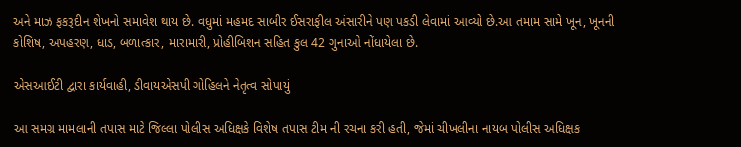અને માઝ ફકરૂદીન શેખનો સમાવેશ થાય છે. વધુમાં મહમદ સાબીર ઈસરાફીલ અંસારીને પણ પકડી લેવામાં આવ્યો છે.આ તમામ સામે ખૂન, ખૂનની કોશિષ, અપહરણ, ધાડ, બળાત્કાર, મારામારી, પ્રોહીબિશન સહિત કુલ 42 ગુનાઓ નોંધાયેલા છે.

એસઆઈટી દ્વારા કાર્યવાહી, ડીવાયએસપી ગોહિલને નેતૃત્વ સોપાયું

આ સમગ્ર મામલાની તપાસ માટે જિલ્લા પોલીસ અધિક્ષકે વિશેષ તપાસ ટીમ ની રચના કરી હતી, જેમાં ચીખલીના નાયબ પોલીસ અધિક્ષક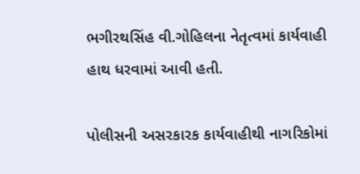ભગીરથસિંહ વી.ગોહિલના નેતૃત્વમાં કાર્યવાહી હાથ ધરવામાં આવી હતી.

પોલીસની અસરકારક કાર્યવાહીથી નાગરિકોમાં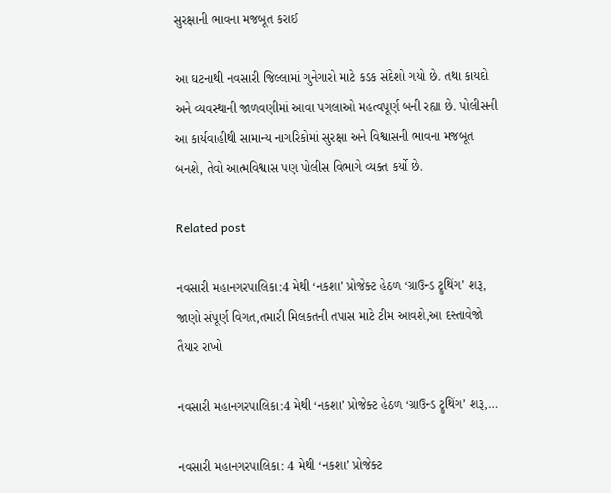સુરક્ષાની ભાવના મજબૂત કરાઈ

આ ઘટનાથી નવસારી જિલ્લામાં ગુનેગારો માટે કડક સંદેશો ગયો છે. તથા કાયદો અને વ્યવસ્થાની જાળવણીમાં આવા પગલાઓ મહત્વપૂર્ણ બની રહ્યા છે. પોલીસની આ કાર્યવાહીથી સામાન્ય નાગરિકોમાં સુરક્ષા અને વિશ્વાસની ભાવના મજબૂત બનશે, તેવો આત્મવિશ્વાસ પણ પોલીસ વિભાગે વ્યક્ત કર્યો છે.

Related post

નવસારી મહાનગરપાલિકા:4 મેથી ‘નકશા’ પ્રોજેક્ટ હેઠળ ‘ગ્રાઉન્ડ ટ્રુથિંગ’ શરૂ, જાણો સંપૂર્ણ વિગત,તમારી મિલકતની તપાસ માટે ટીમ આવશે,આ દસ્તાવેજો તૈયાર રાખો

નવસારી મહાનગરપાલિકા:4 મેથી ‘નકશા’ પ્રોજેક્ટ હેઠળ ‘ગ્રાઉન્ડ ટ્રુથિંગ’ શરૂ,…

નવસારી મહાનગરપાલિકા: 4 મેથી ‘નકશા’ પ્રોજેક્ટ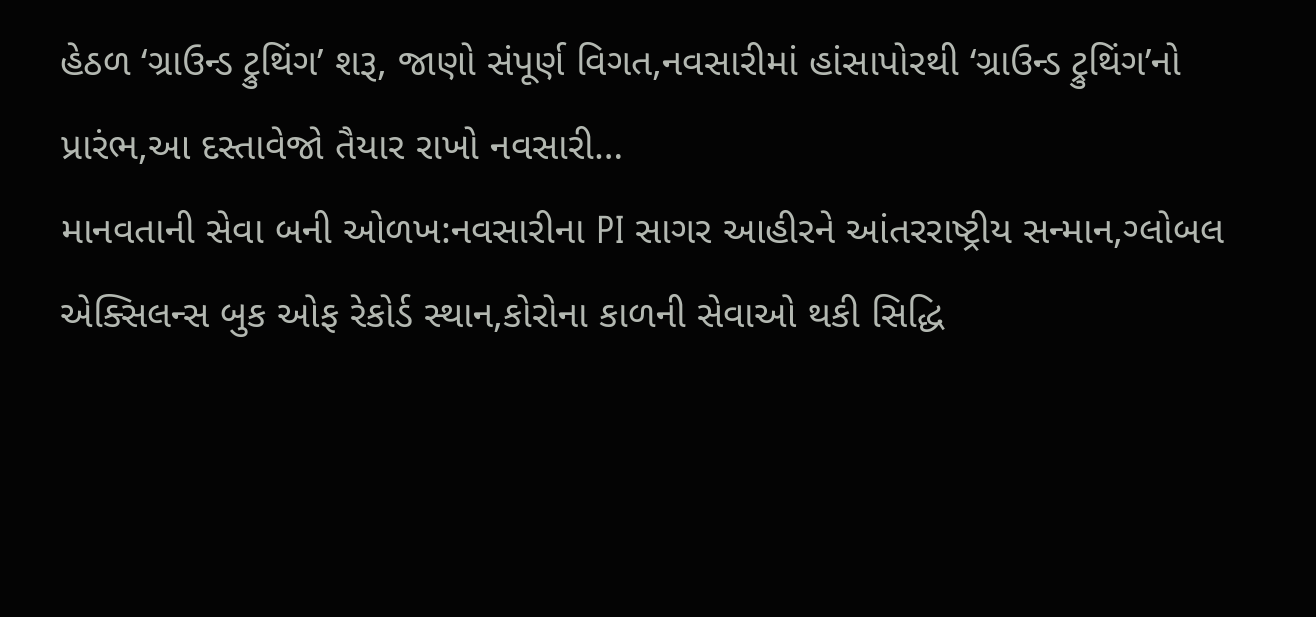હેઠળ ‘ગ્રાઉન્ડ ટ્રુથિંગ’ શરૂ, જાણો સંપૂર્ણ વિગત,નવસારીમાં હાંસાપોરથી ‘ગ્રાઉન્ડ ટ્રુથિંગ’નો પ્રારંભ,આ દસ્તાવેજો તૈયાર રાખો નવસારી…
માનવતાની સેવા બની ઓળખ:નવસારીના PI સાગર આહીરને આંતરરાષ્ટ્રીય સન્માન,ગ્લોબલ એક્સિલન્સ બુક ઓફ રેકોર્ડ સ્થાન,કોરોના કાળની સેવાઓ થકી સિદ્ધિ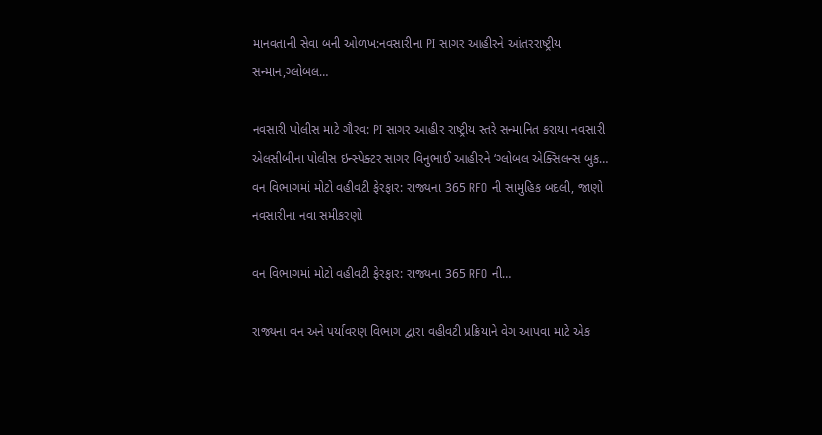માનવતાની સેવા બની ઓળખ:નવસારીના PI સાગર આહીરને આંતરરાષ્ટ્રીય સન્માન,ગ્લોબલ…

નવસારી પોલીસ માટે ગૌરવ: PI સાગર આહીર રાષ્ટ્રીય સ્તરે સન્માનિત કરાયા નવસારી એલસીબીના પોલીસ ઇન્સ્પેક્ટર સાગર વિનુભાઈ આહીરને ‘ગ્લોબલ એક્સિલન્સ બુક…
વન વિભાગમાં મોટો વહીવટી ફેરફાર: રાજ્યના 365 RFO ની સામુહિક બદલી, જાણો નવસારીના નવા સમીકરણો

વન વિભાગમાં મોટો વહીવટી ફેરફાર: રાજ્યના 365 RFO ની…

રાજ્યના વન અને પર્યાવરણ વિભાગ દ્વારા વહીવટી પ્રક્રિયાને વેગ આપવા માટે એક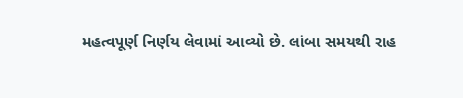મહત્વપૂર્ણ નિર્ણય લેવામાં આવ્યો છે. લાંબા સમયથી રાહ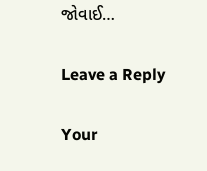જોવાઈ…

Leave a Reply

Your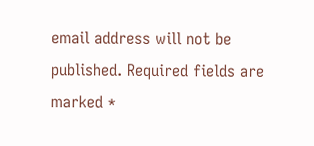email address will not be published. Required fields are marked *